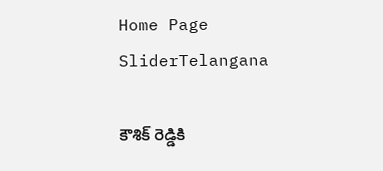Home Page SliderTelangana

కౌశిక్ రెడ్డికి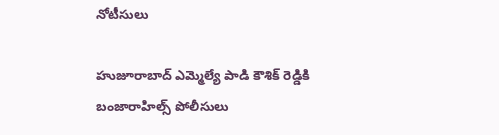నోటీసులు

హుజూరాబాద్ ఎమ్మెల్యే పాడి కౌశిక్ రెడ్డికి బంజారాహిల్స్ పోలీసులు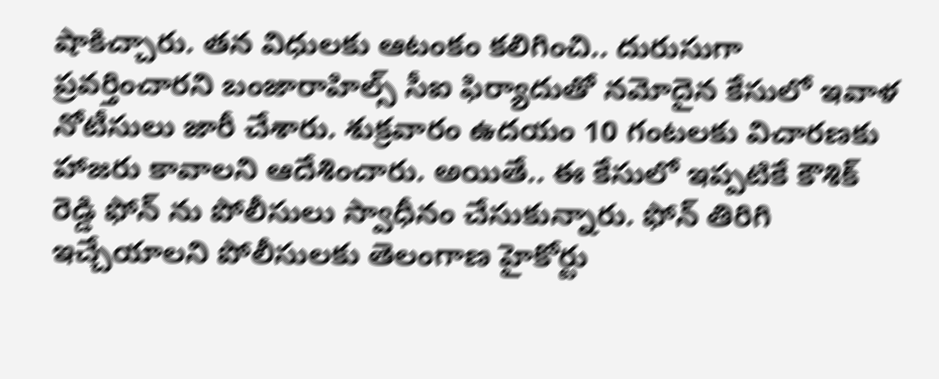షాకిచ్చారు. తన విధులకు ఆటంకం కలిగించి.. దురుసుగా ప్రవర్తించారని బంజారాహిల్స్ సీఐ ఫిర్యాదుతో నమోదైన కేసులో ఇవాళ నోటీసులు జారీ చేశారు. శుక్రవారం ఉదయం 10 గంటలకు విచారణకు హాజరు కావాలని ఆదేశించారు. అయితే.. ఈ కేసులో ఇప్పటికే కౌశిక్ రెడ్డి ఫోన్ ను పోలీసులు స్వాధీనం చేసుకున్నారు. ఫోన్ తిరిగి ఇచ్చేయాలని పోలీసులకు తెలంగాణ హైకోర్టు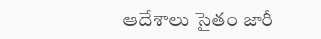ఆదేశాలు సైతం జారీ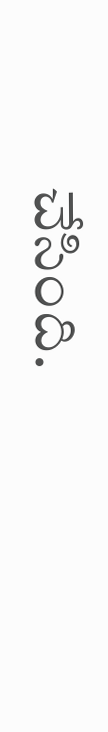చేసింది.